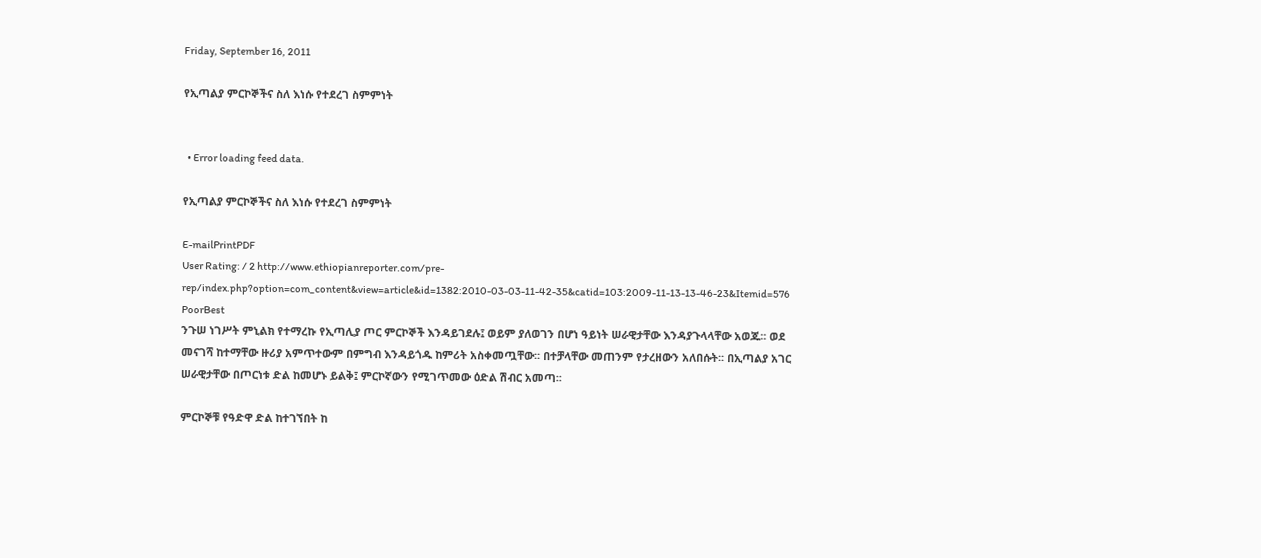Friday, September 16, 2011

የኢጣልያ ምርኮኞችና ስለ እነሱ የተደረገ ስምምነት


  • Error loading feed data.

የኢጣልያ ምርኮኞችና ስለ እነሱ የተደረገ ስምምነት

E-mailPrintPDF
User Rating: / 2 http://www.ethiopianreporter.com/pre-rep/index.php?option=com_content&view=article&id=1382:2010-03-03-11-42-35&catid=103:2009-11-13-13-46-23&Itemid=576
PoorBest
ንጉሠ ነገሥት ምኒልክ የተማረኩ የኢጣሊያ ጦር ምርኮኞች እንዳይገደሉ፤ ወይም ያለወገን በሆነ ዓይነት ሠራዊታቸው እንዳያጉላላቸው አወጁ፡፡ ወደ መናገሻ ከተማቸው ዙሪያ አምጥተውም በምግብ እንዳይጎዱ ከምሪት አስቀመጧቸው፡፡ በተቻላቸው መጠንም የታረዘውን አለበሱት፡፡ በኢጣልያ አገር ሠራዊታቸው በጦርነቱ ድል ከመሆኑ ይልቅ፤ ምርኮኛውን የሚገጥመው ዕድል ሽብር አመጣ፡፡

ምርኮኞቹ የዓድዋ ድል ከተገኘበት ከ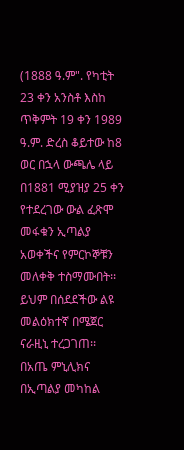(1888 ዓ.ም". የካቲት 23 ቀን አንስቶ እስከ ጥቅምት 19 ቀን 1989 ዓ.ም. ድረስ ቆይተው ከ8 ወር በኋላ ውጫሌ ላይ በ1881 ሚያዝያ 25 ቀን የተደረገው ውል ፈጽሞ መፋቁን ኢጣልያ አወቀችና የምርኮኞቹን መለቀቅ ተስማሙበት፡፡ ይህም በሰደደችው ልዩ መልዕክተኛ በሜጀር ናራዚኒ ተረጋገጠ፡፡
በአጤ ምኒሊክና በኢጣልያ መካከል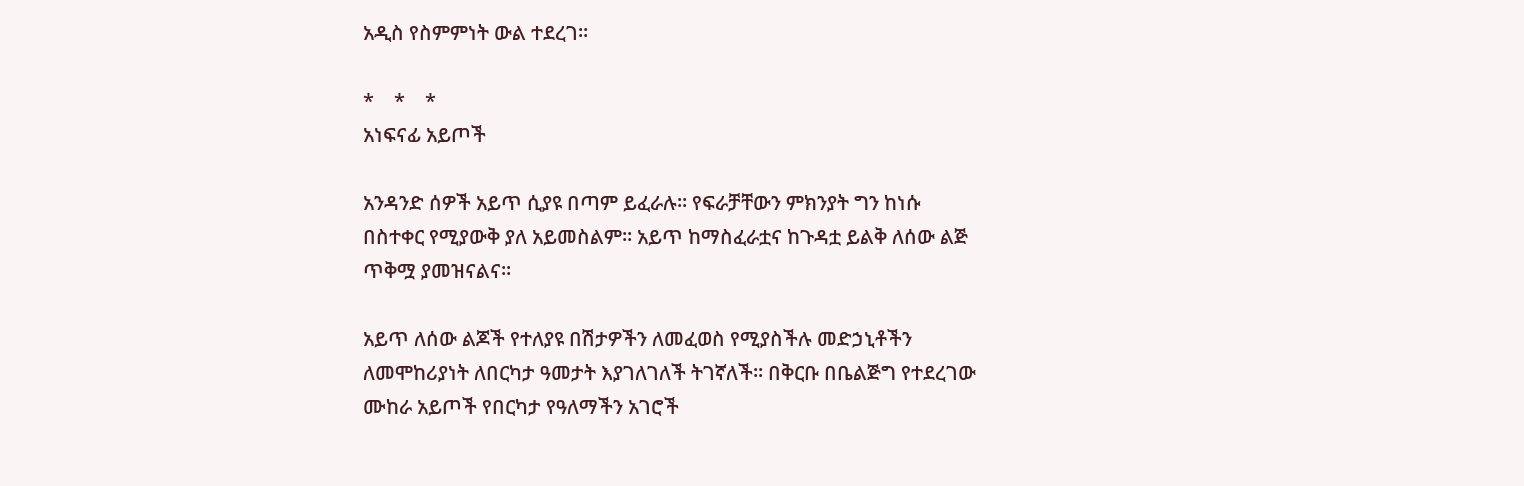አዲስ የስምምነት ውል ተደረገ፡፡

*    *    *
አነፍናፊ አይጦች

አንዳንድ ሰዎች አይጥ ሲያዩ በጣም ይፈራሉ፡፡ የፍራቻቸውን ምክንያት ግን ከነሱ በስተቀር የሚያውቅ ያለ አይመስልም፡፡ አይጥ ከማስፈራቷና ከጉዳቷ ይልቅ ለሰው ልጅ ጥቅሟ ያመዝናልና፡፡

አይጥ ለሰው ልጆች የተለያዩ በሽታዎችን ለመፈወስ የሚያስችሉ መድኃኒቶችን ለመሞከሪያነት ለበርካታ ዓመታት እያገለገለች ትገኛለች፡፡ በቅርቡ በቤልጅግ የተደረገው ሙከራ አይጦች የበርካታ የዓለማችን አገሮች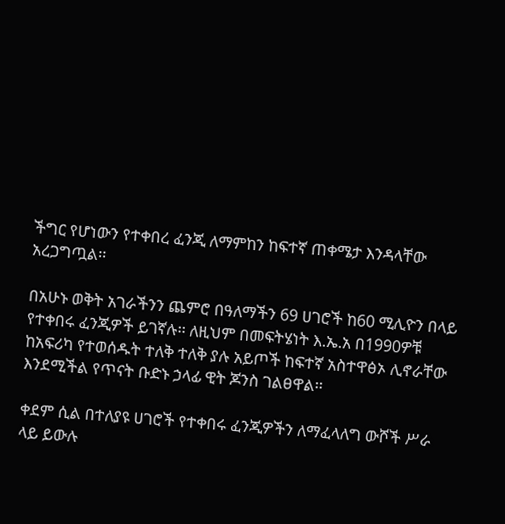ችግር የሆነውን የተቀበረ ፈንጂ ለማምከን ከፍተኛ ጠቀሜታ እንዳላቸው አረጋግጧል፡፡

በአሁኑ ወቅት አገራችንን ጨምሮ በዓለማችን 69 ሀገሮች ከ60 ሚሊዮን በላይ የተቀበሩ ፈንጂዎች ይገኛሉ፡፡ ለዚህም በመፍትሄነት እ.ኤ.አ በ1990ዎቹ ከአፍሪካ የተወሰዱት ተለቅ ተለቅ ያሉ አይጦች ከፍተኛ አስተዋፅኦ ሊኖራቸው እንደሚችል የጥናት ቡድኑ ኃላፊ ዊት ጆንስ ገልፀዋል፡፡

ቀደም ሲል በተለያዩ ሀገሮች የተቀበሩ ፈንጂዎችን ለማፈላለግ ውሾች ሥራ ላይ ይውሉ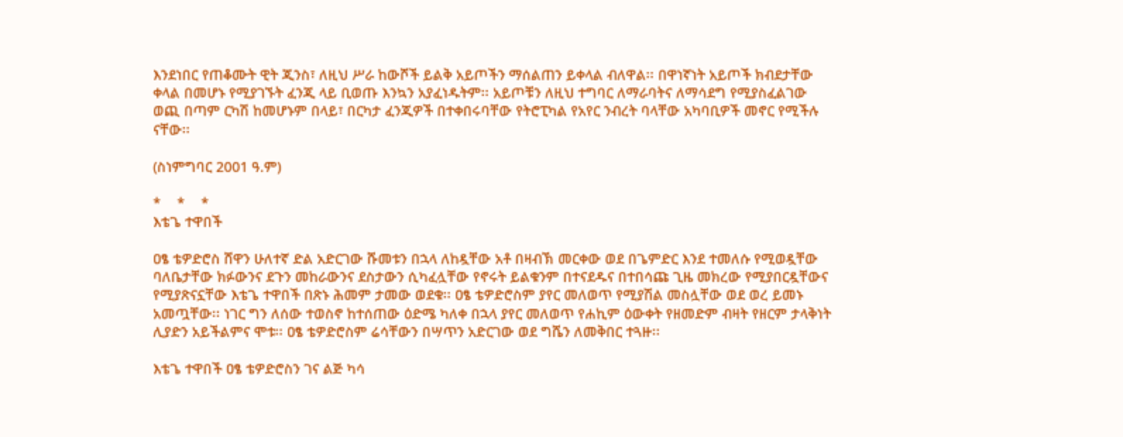እንደነበር የጠቆሙት ዊት ጂንስ፣ ለዚህ ሥራ ከውሾች ይልቅ አይጦችን ማሰልጠን ይቀላል ብለዋል፡፡ በዋነኛነት አይጦች ክብደታቸው ቀላል በመሆኑ የሚያገኙት ፈንጂ ላይ ቢወጡ እንኳን አያፈነዱትም፡፡ አይጦቹን ለዚህ ተግባር ለማራባትና ለማሳደግ የሚያስፈልገው ወጪ በጣም ርካሽ ከመሆኑም በላይ፣ በርካታ ፈንጂዎች በተቀበሩባቸው የትሮፒካል የአየር ንብረት ባላቸው አካባቢዎች መኖር የሚችሉ ናቸው፡፡

(ስነምግባር 2001 ዓ.ም)

*    *    *
እቴጌ ተዋበች

ዐፄ ቴዎድሮስ ሸዋን ሁለተኛ ድል አድርገው ሹመቱን በኋላ ለከዷቸው አቶ በዛብኽ መርቀው ወደ በጌምድር እንደ ተመለሱ የሚወዷቸው ባለቤታቸው ክፉውንና ደጉን መከራውንና ደስታውን ሲካፈሏቸው የኖሩት ይልቁንም በተናደዱና በተበሳጩ ጊዜ መክረው የሚያበርዷቸውና የሚያጽናኗቸው እቴጌ ተዋበች በጽኑ ሕመም ታመው ወደቁ፡፡ ዐፄ ቴዎድሮስም ያየር መለወጥ የሚያሽል መስሏቸው ወደ ወረ ይመኑ አመጧቸው፡፡ ነገር ግን ለሰው ተወስኖ ከተሰጠው ዕድሜ ካለቀ በኋላ ያየር መለወጥ የሐኪም ዕውቀት የዘመድም ብዛት የዘርም ታላቅነት ሊያድን አይችልምና ሞቱ፡፡ ዐፄ ቴዎድሮስም ሬሳቸውን በሣጥን አድርገው ወደ ግሼን ለመቅበር ተጓዙ፡፡

እቴጌ ተዋበች ዐፄ ቴዎድሮስን ገና ልጅ ካሳ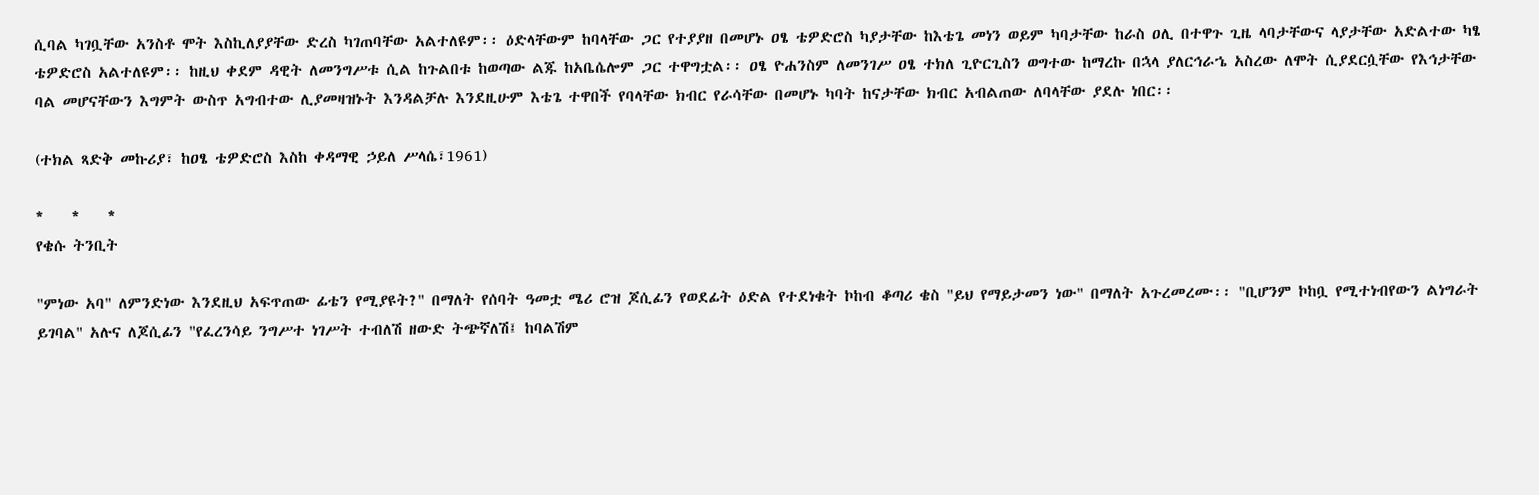ሲባል ካገቧቸው አንስቶ ሞት እስኪለያያቸው ድረስ ካገጠባቸው አልተለዩም፡፡ ዕድላቸውም ከባላቸው ጋር የተያያዘ በመሆኑ ዐፄ ቴዎድሮስ ካያታቸው ከእቴጌ መነን ወይም ካባታቸው ከራስ ዐሊ በተዋጉ ጊዜ ላባታቸውና ላያታቸው አድልተው ካፄ ቴዎድሮስ አልተለዩም፡፡ ከዚህ ቀደም ዳዊት ለመንግሥቱ ሲል ከጉልበቱ ከወጣው ልጁ ከአቤሴሎም ጋር ተዋግቷል፡፡ ዐፄ ዮሐንስም ለመንገሥ ዐፄ ተክለ ጊዮርጊስን ወግተው ከማረኩ በኋላ ያለርኅራኄ አስረው ለሞት ሲያደርሷቸው የእኅታቸው ባል መሆናቸውን እግምት ውስጥ አግብተው ሊያመዛዝኑት እንዳልቻሉ እንደዚሁም እቴጌ ተዋበች የባላቸው ክብር የራሳቸው በመሆኑ ካባት ከናታቸው ክብር አብልጠው ለባላቸው ያደሉ ነበር፡፡

(ተክል ጻድቅ መኩሪያ፣ ከዐፄ ቴዎድሮስ እስከ ቀዳማዊ ኃይለ ሥላሴ፣1961)

*    *    *
የቄሱ ትንቢት

"ምነው አባ" ለምንድነው እንደዚህ አፍጥጠው ፊቴን የሚያዩት?" በማለት የሰባት ዓመቷ ሜሪ ሮዝ ጆሲፊን የወደፊት ዕድል የተደነቁት ኮከብ ቆጣሪ ቄስ "ይህ የማይታመን ነው" በማለት አጉረመረሙ፡፡ "ቢሆንም ኮከቧ የሚተነብየውን ልነግራት ይገባል" አሉና ለጆሲፊን "የፈረንሳይ ንግሥተ ነገሥት ተብለሽ ዘውድ ትጭኛለሽ፤ ከባልሽም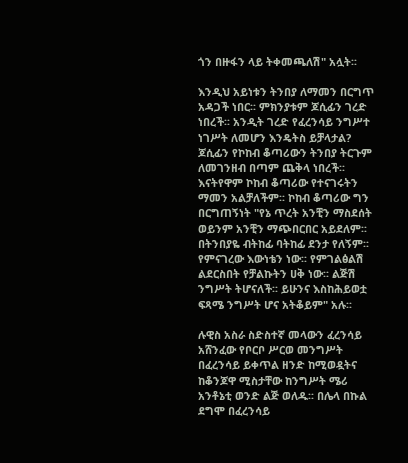ጎን በዙፋን ላይ ትቀመጫለሽ" አሏት፡፡

እንዲህ አይነቱን ትንበያ ለማመን በርግጥ አዳጋች ነበር፡፡ ምክንያቱም ጆሲፊን ገረድ ነበረች፡፡ አንዲት ገረድ የፈረንሳይ ንግሥተ ነገሥት ለመሆን እንዴትስ ይቻላታል? ጆሲፊን የኮከብ ቆጣሪውን ትንበያ ትርጉም ለመገንዘብ በጣም ጨቅላ ነበረች፡፡ እናትየዋም ኮከብ ቆጣሪው የተናገሩትን ማመን አልቻለችም፡፡ ኮከብ ቆጣሪው ግን በርግጠኝነት "የኔ ጥረት አንቺን ማስደሰት ወይንም አንቺን ማጭበርበር አይደለም፡፡ በትንበያዬ ብትከፊ ባትከፊ ደንታ የለኝም፡፡ የምናገረው እውነቴን ነው፡፡ የምገልፅልሽ ልደርስበት የቻልኩትን ሀቅ ነው፡፡ ልጅሽ ንግሥት ትሆናለች፡፡ ይሁንና እስከሕይወቷ ፍጻሜ ንግሥት ሆና አትቆይም" አሉ፡፡

ሉዊስ አስራ ስድስተኛ መላውን ፈረንሳይ አሸንፈው የቦርቦ ሥርወ መንግሥት በፈረንሳይ ይቀጥል ዘንድ ከሚወዷትና ከቆንጆዋ ሚስታቸው ከንግሥት ሜሪ አንቶኔቲ ወንድ ልጅ ወለዱ፡፡ በሌላ በኩል ደግሞ በፈረንሳይ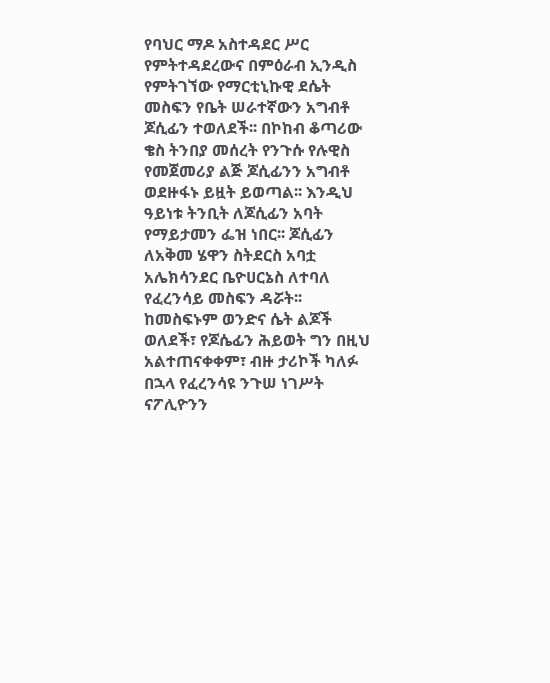የባህር ማዶ አስተዳደር ሥር የምትተዳደረውና በምዕራብ ኢንዲስ የምትገኘው የማርቲኒኩዊ ደሴት መስፍን የቤት ሠራተኛውን አግብቶ ጆሲፊን ተወለደች፡፡ በኮከብ ቆጣሪው ቄስ ትንበያ መሰረት የንጉሱ የሉዊስ የመጀመሪያ ልጅ ጆሲፊንን አግብቶ ወደዙፋኑ ይዟት ይወጣል፡፡ እንዲህ ዓይነቱ ትንቢት ለጆሲፊን አባት የማይታመን ፌዝ ነበር፡፡ ጆሲፊን ለአቅመ ሄዋን ስትደርስ አባቷ አሌክሳንደር ቤዮሀርኔስ ለተባለ የፈረንሳይ መስፍን ዳሯት፡፡ ከመስፍኑም ወንድና ሴት ልጆች ወለደች፣ የጆሴፊን ሕይወት ግን በዚህ አልተጠናቀቀም፣ ብዙ ታሪኮች ካለፉ በኋላ የፈረንሳዩ ንጉሠ ነገሥት ናፖሊዮንን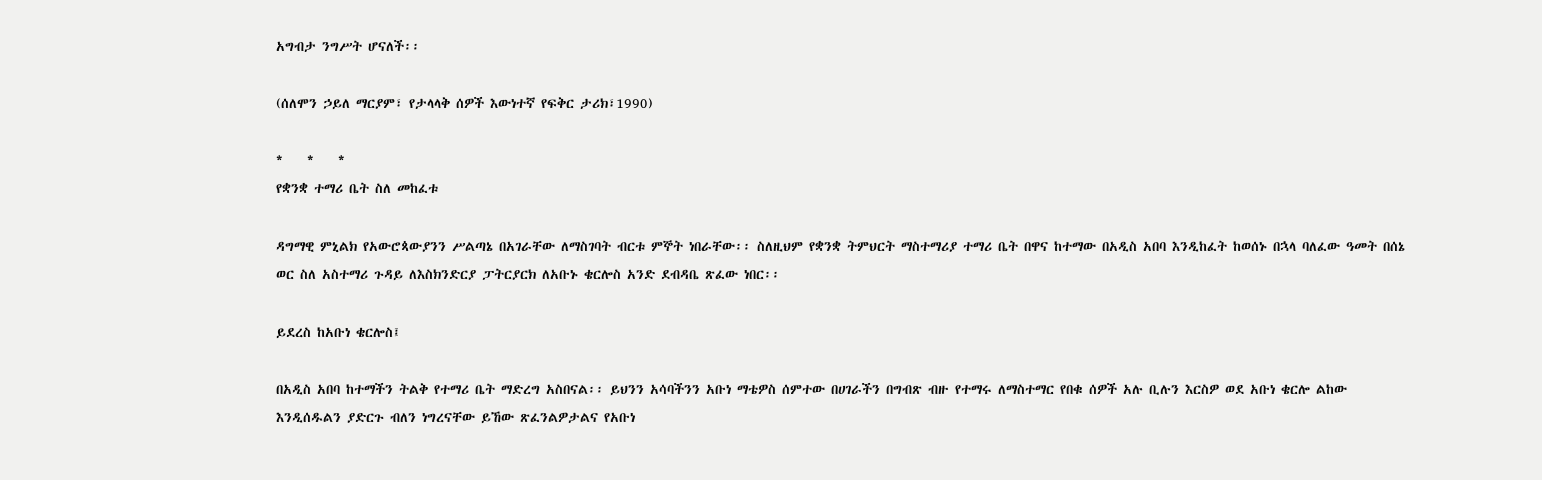አግብታ ንግሥት ሆናለች፡፡

(ሰለሞን ኃይለ ማርያም፣ የታላላቅ ሰዎች እውነተኛ የፍቅር ታሪክ፣1990)

*    *    *
የቋንቋ ተማሪ ቤት ስለ መከፈቱ

ዳግማዊ ምኒልክ የአውሮጳውያንን ሥልጣኔ በአገራቸው ለማስገባት ብርቱ ምኞት ነበራቸው፡፡ ስለዚህም የቋንቋ ትምህርት ማስተማሪያ ተማሪ ቤት በዋና ከተማው በአዲስ አበባ እንዲከፈት ከወሰኑ በኋላ ባለፈው ዓመት በሰኔ ወር ስለ አስተማሪ ጉዳይ ለእስክንድርያ ፓትርያርክ ለአቡኑ ቄርሎስ አንድ ደብዳቤ ጽፈው ነበር፡፡

ይደረስ ከአቡነ ቄርሎስ፤

በአዲስ አበባ ከተማችን ትልቅ የተማሪ ቤት ማድረግ አስበናል፡፡ ይህንን አሳባችንን አቡነ ማቴዎስ ሰምተው በሀገራችን በግብጽ ብዙ የተማሩ ለማስተማር የበቁ ሰዎች አሉ ቢሉን እርስዎ ወደ አቡነ ቄርሎ ልከው እንዲሰዱልን ያድርጉ ብለን ነግረናቸው ይኸው ጽፈንልዎታልና የአቡነ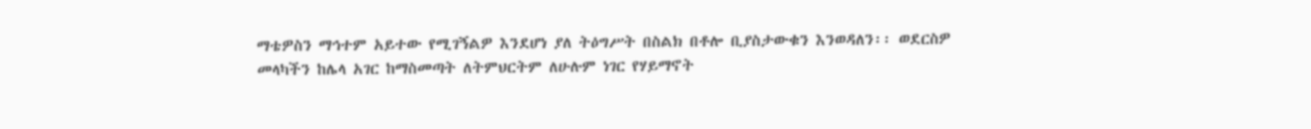ማቴዎስን ማኅተም አይተው የሚገኝልዎ እንደሆነ ያለ ትዕግሥት በስልክ በቶሎ ቢያስታውቁን እንወዳለን፡፡ ወደርስዎ መላካችን ከሌላ አገር ከማስመጣት ለትምህርትም ለሁሉም ነገር የሃይማኖት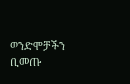ወንድሞቻችን ቢመጡ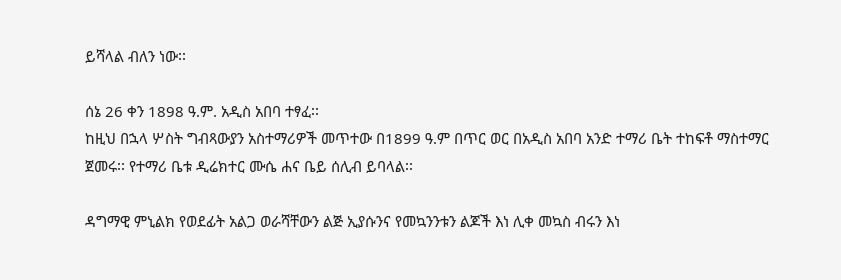ይሻላል ብለን ነው፡፡

ሰኔ 26 ቀን 1898 ዓ.ም. አዲስ አበባ ተፃፈ፡፡
ከዚህ በኋላ ሦስት ግብጻውያን አስተማሪዎች መጥተው በ1899 ዓ.ም በጥር ወር በአዲስ አበባ አንድ ተማሪ ቤት ተከፍቶ ማስተማር ጀመሩ፡፡ የተማሪ ቤቱ ዲሬክተር ሙሴ ሐና ቤይ ሰሊብ ይባላል፡፡

ዳግማዊ ምኒልክ የወደፊት አልጋ ወራሻቸውን ልጅ ኢያሱንና የመኳንንቱን ልጆች እነ ሊቀ መኳስ ብሩን እነ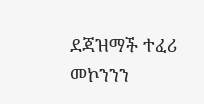ደጃዝማች ተፈሪ መኮንንን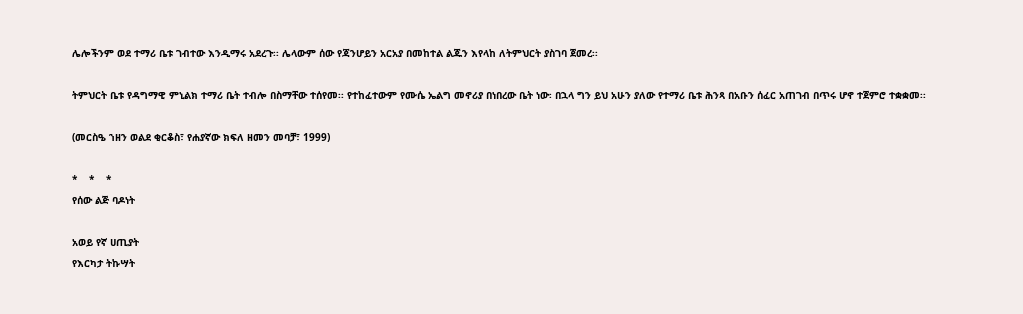ሌሎችንም ወደ ተማሪ ቤቱ ገብተው እንዲማሩ አደረጉ፡፡ ሌላውም ሰው የጃንሆይን አርአያ በመከተል ልጁን እየላከ ለትምህርት ያስገባ ጀመረ፡፡

ትምህርት ቤቱ የዳግማዊ ምኒልክ ተማሪ ቤት ተብሎ በስማቸው ተሰየመ፡፡ የተከፈተውም የሙሴ ኤልግ መኖሪያ በነበረው ቤት ነው፡ በኋላ ግን ይህ አሁን ያለው የተማሪ ቤቱ ሕንጻ በአቡን ሰፈር አጠገብ በጥሩ ሆኖ ተጀምሮ ተቋቋመ፡፡

(መርስዔ ኀዘን ወልደ ቂርቆስ፣ የሐያኛው ክፍለ ዘመን መባቻ፣ 1999)

*    *    *
የሰው ልጅ ባዶነት

አወይ የኛ ሀጢያት
የእርካታ ትኩሣት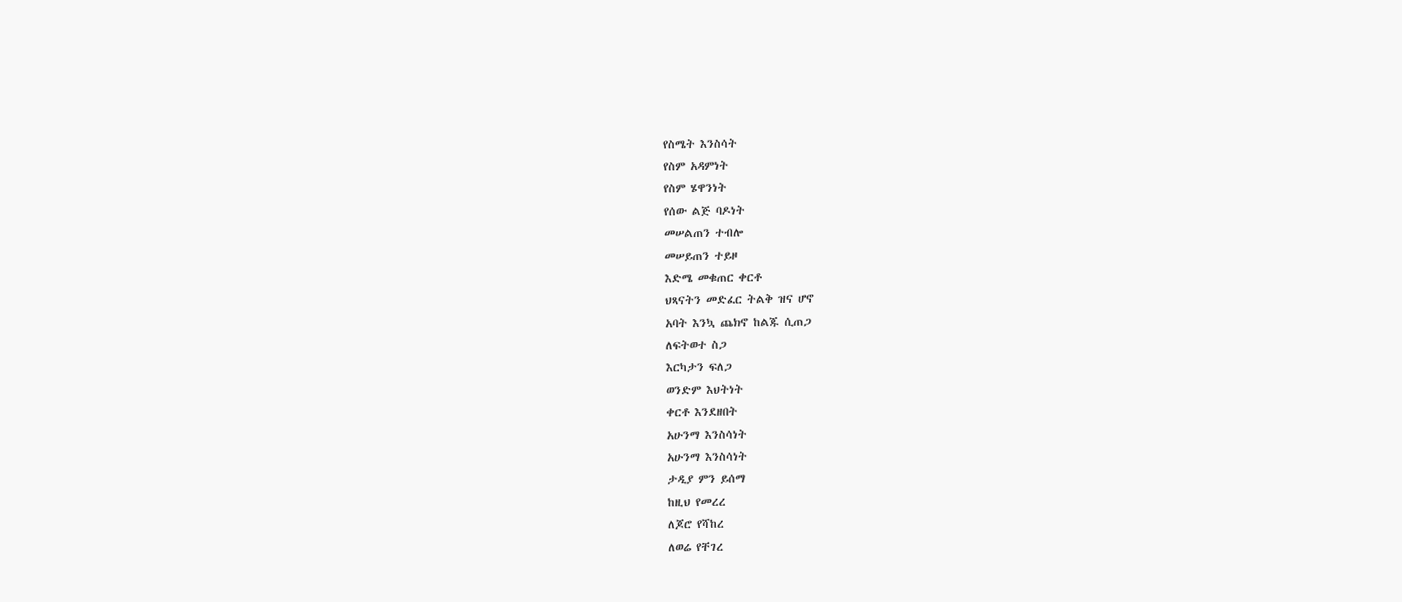የስሜት እንስሳት
የስም አዳምነት
የስም ሄዋንነት
የሰው ልጅ ባዶነት
መሠልጠን ተብሎ
መሠይጠን ተይዞ
እድሜ መቁጠር ቀርቶ
ህጻናትን መድፈር ትልቅ ዝና ሆኖ
አባት እንኳ ጨክኖ ከልጁ ሲጠጋ
ለፍትወተ ስጋ
እርካታን ፍለጋ
ወንድም እህትነት
ቀርቶ እንደዘበት
አሁንማ እንስሳነት
አሁንማ እንስሳነት
ታዲያ ምን ይሰማ
ከዚህ የመረረ
ለጆሮ የሻከረ
ለወሬ የቸገረ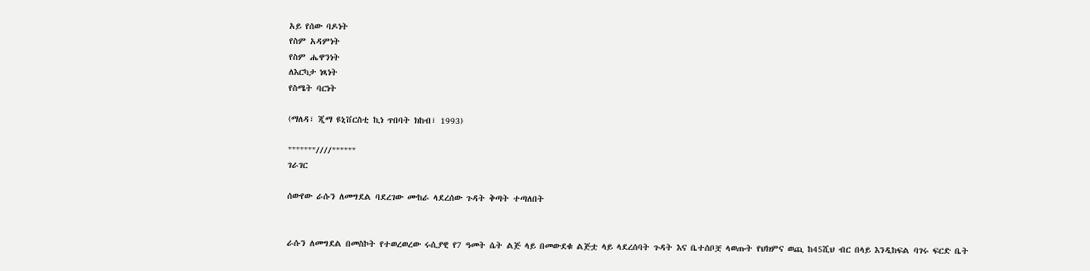አይ የሰው ባዶነት
የስም አዳምነት
የስም ሔዋንነት
ለእርካታ ነጻነት
የስሜት ባርነት

(ማለዳ፣ ጂማ ዩኒቨርስቲ ኪነ ጥበባት ክከብ፣ 1993)

"""""""////""""""
ገራገር

ሰውየው ራሱን ለመግደል ባደረገው ሙከራ ላደረሰው ጉዳት ቅጣት ተጣለበት


ራሱን ለመግደል በመስኮት የተወረወረው ሩሲያዊ የ7 ዓመት ሴት ልጅ ላይ በመውደቁ ልጅቷ ላይ ላደረሰባት ጉዳት እና ቤተሰቦቿ ላወጡት የህክምና ወጪ ከ45ሺህ ብር በላይ እንዲከፍል ባገሩ ፍርድ ቤት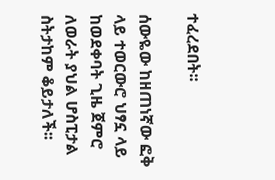ተፈረደበት፡፡

ሰውዬው ከዘጠነኛው ፎቅ ላይ ተወርውሮ ህፃኗ ላይ ከወደቀባት ጊዜ ጀምሮ ለወራት ያህል ሆስፒታል ስትታከም ቆይታለች፡፡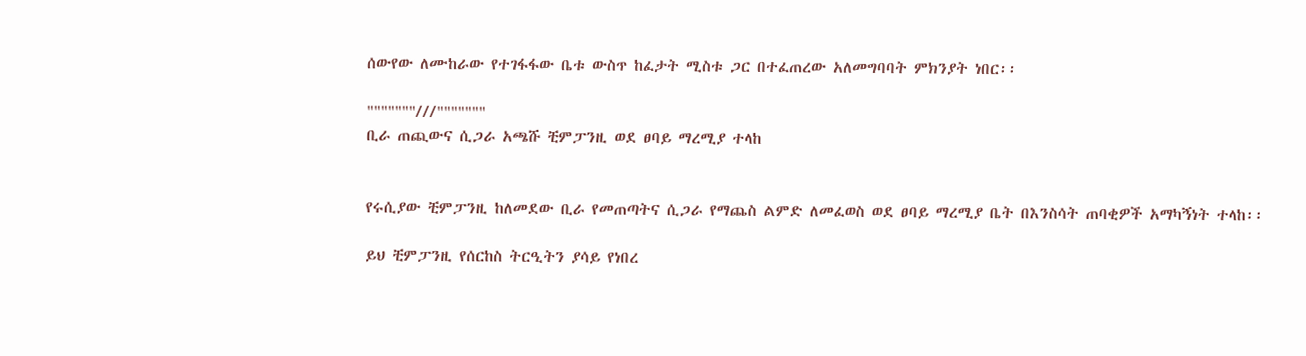ሰውየው ለሙከራው የተገፋፋው ቤቱ ውስጥ ከፈታት ሚስቱ ጋር በተፈጠረው አለመግባባት ምክንያት ነበር፡፡

"""""""///"""""""
ቢራ ጠጪውና ሲጋራ አጫሹ ቺምፓንዚ ወደ ፀባይ ማረሚያ ተላከ


የሩሲያው ቺምፓንዚ ከለመደው ቢራ የመጠጣትና ሲጋራ የማጨስ ልምድ ለመፈወስ ወደ ፀባይ ማረሚያ ቤት በእንስሳት ጠባቂዎች አማካኝነት ተላከ፡፡

ይህ ቺምፓንዚ የሰርከስ ትርዒትን ያሳይ የነበረ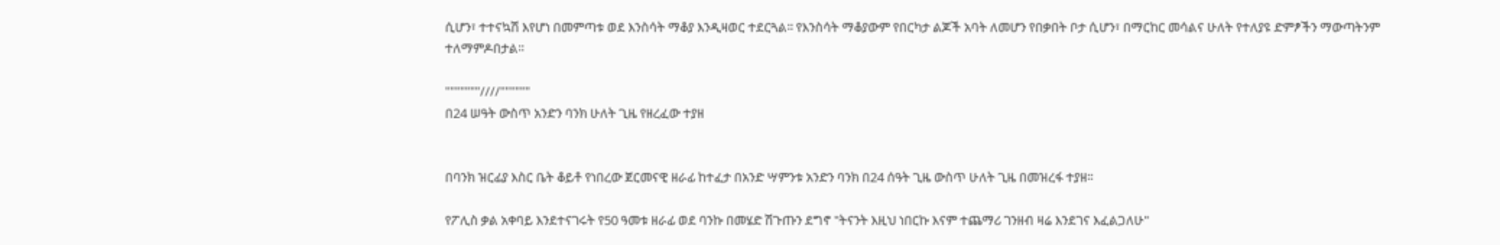ሲሆን፣ ተተናኳሽ እየሆነ በመምጣቱ ወደ እንስሳት ማቆያ እንዲዛወር ተደርጓል፡፡ የእንስሳት ማቆያውም የበርካታ ልጆች አባት ለመሆን የበቃበት ቦታ ሲሆን፣ በማርከር መሳልና ሁለት የተለያዩ ድምፆችን ማውጣትንም ተለማምዶበታል፡፡

"""""""////""""""
በ24 ሠዓት ውስጥ አንድን ባንክ ሁለት ጊዜ የዘረፈው ተያዘ


በባንክ ዝርፊያ እስር ቤት ቆይቶ የነበረው ጀርመናዊ ዘራፊ ከተፈታ በአንድ ሣምንቱ አንድን ባንክ በ24 ሰዓት ጊዜ ውስጥ ሁለት ጊዜ በመዝረፋ ተያዘ፡፡

የፖሊስ ቃል አቀባይ እንደተናገሩት የ50 ዓመቱ ዘራፊ ወደ ባንኩ በመሄድ ሽጉጡን ደግኖ "ትናንት እዚህ ነበርኩ እናም ተጨማሪ ገንዘብ ዛሬ እንደገና እፈልጋለሁ"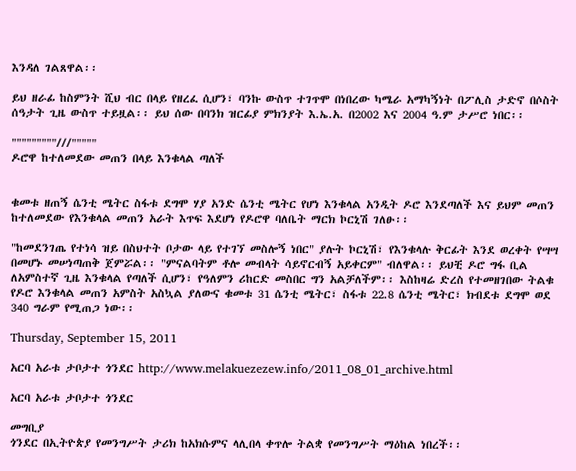እንዳለ ገልጸዋል፡፡

ይህ ዘራፊ ከስምንት ሺህ ብር በላይ የዘረፈ ሲሆን፣ ባንኩ ውስጥ ተገጥሞ በነበረው ካሜራ አማካኝነት በፖሊስ ታድኖ በሶስት ሰዓታት ጊዜ ውስጥ ተይዟል፡፡ ይህ ሰው በባንክ ዝርፊያ ምክንያት እ.ኤ.አ. በ2002 እና 2004 ዓ.ም ታሥሮ ነበር፡፡

"""""""""///"""""
ዶሮዋ ከተለመደው መጠን በላይ እንቁላል ጣለች


ቁመቱ ዘጠኝ ሴንቲ ሜትር ስፋቱ ደግሞ ሃያ አንድ ሴንቲ ሜትር የሆነ እንቁላል አንዲት ዶሮ እንደጣለች እና ይህም መጠን ከተለመደው የእንቁላል መጠን አራት እጥፍ እደሆነ የዶሮዋ ባለቤት ማርክ ኮርኒሽ ገለፁ፡፡

"ከመደንገጤ የተነሳ ዝይ በስህተት ቦታው ላይ የተገኘ መስሎኝ ነበር" ያሉት ኮርኒሽ፣ የእንቁላሉ ቅርፊት እንደ ወረቀት የሣሣ በመሆኑ መሠነጣጠቅ ጀምሯል፡፡ "ምናልባትም ቶሎ መብላት ሳይኖርብኝ አይቀርም" ብለዋል፡፡ ይህቺ ዶሮ ግፋ ቢል ለአምስተኛ ጊዜ እንቁላል የጣለች ሲሆን፣ የዓለምን ሪከርድ መስበር ግን አልቻለችም፡፡ እስከዛሬ ድረስ የተመዘገበው ትልቁ የዶሮ እንቁላል መጠን አምስት አስኳል ያለውና ቁመቱ 31 ሴንቲ ሜትር፣ ስፋቱ 22.8 ሴንቲ ሜትር፣ ክብደቱ ደግሞ ወደ 340 ግራም የሚጠጋ ነው፡፡

Thursday, September 15, 2011

አርባ አራቱ ታቦታተ ጎንደር http://www.melakuezezew.info/2011_08_01_archive.html

አርባ አራቱ ታቦታተ ጎንደር

መግቢያ
ጎንደር በኢትዮጵያ የመንግሥት ታሪክ ከአክሱምና ላሊበላ ቀጥሎ ትልቋ የመንግሥት ማዕከል ነበረች፡፡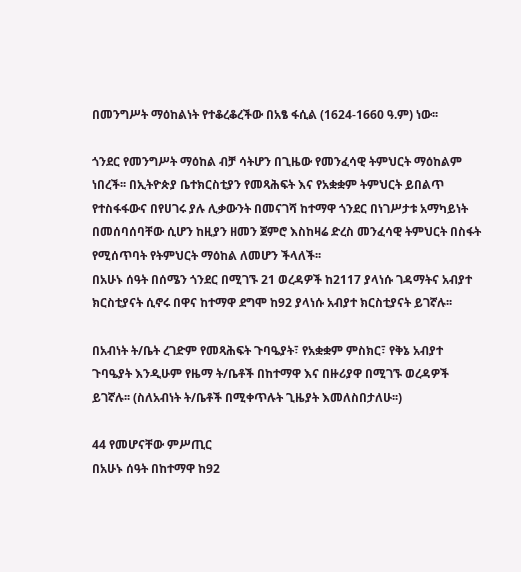በመንግሥት ማዕከልነት የተቆረቆረችው በአፄ ፋሲል (1624-1660 ዓ.ም) ነው፡፡

ጎንደር የመንግሥት ማዕከል ብቻ ሳትሆን በጊዜው የመንፈሳዊ ትምህርት ማዕከልም ነበረች፡፡ በኢትዮጵያ ቤተክርስቲያን የመጻሕፍት እና የአቋቋም ትምህርት ይበልጥ የተስፋፋውና በየሀገሩ ያሉ ሊቃውንት በመናገሻ ከተማዋ ጎንደር በነገሥታቱ አማካይነት በመሰባሰባቸው ሲሆን ከዚያን ዘመን ጀምሮ እስከዛሬ ድረስ መንፈሳዊ ትምህርት በስፋት የሚሰጥባት የትምህርት ማዕከል ለመሆን ችላለች፡፡
በአሁኑ ሰዓት በሰሜን ጎንደር በሚገኙ 21 ወረዳዎች ከ2117 ያላነሱ ገዳማትና አብያተ ክርስቲያናት ሲኖሩ በዋና ከተማዋ ደግሞ ከ92 ያላነሱ አብያተ ክርስቲያናት ይገኛሉ፡፡

በአብነት ት/ቤት ረገድም የመጻሕፍት ጉባዔያት፣ የአቋቋም ምስክር፣ የቅኔ አብያተ ጉባዔያት እንዲሁም የዜማ ት/ቤቶች በከተማዋ እና በዙሪያዋ በሚገኙ ወረዳዎች ይገኛሉ፡፡ (ስለአብነት ት/ቤቶች በሚቀጥሉት ጊዜያት እመለስበታለሁ፡፡)

44 የመሆናቸው ምሥጢር
በአሁኑ ሰዓት በከተማዋ ከ92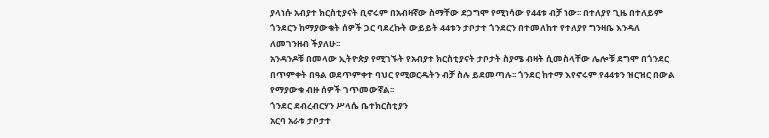ያላነሱ አብያተ ክርስቲያናት ቢኖሩም በአብዛኛው ስማቸው ደጋግሞ የሚነሳው የ44ቱ ብቻ ነው፡፡ በተለያየ ጊዜ በተለይም ጎንደርን ከማያውቁት ሰዎች ጋር ባደረኩት ውይይት 44ቱን ታቦታተ ጎንደርን በተመለከተ የተለያየ ግንዛቤ እንዳለ ለመገንዘብ ችያለሁ፡፡
አንዳንዶቹ በመላው ኢትዮጵያ የሚገኙት የአብያተ ክርስቲያናት ታቦታት ስያሜ ብዛት ሲመስላቸው ሌሎቹ ደግሞ በጎንደር በጥምቀት በዓል ወደጥምቀተ ባህር የሚወርዱትን ብቻ ስሉ ይደመጣሉ፡፡ ጎንደር ከተማ እየኖሩም የ44ቱን ዝርዝር በውል የማያውቁ ብዙ ሰዎች ገጥመውኛል፡፡
ጎንደር ደብረብርሃን ሥላሴ ቤተክርስቲያን
አርባ አራቱ ታቦታተ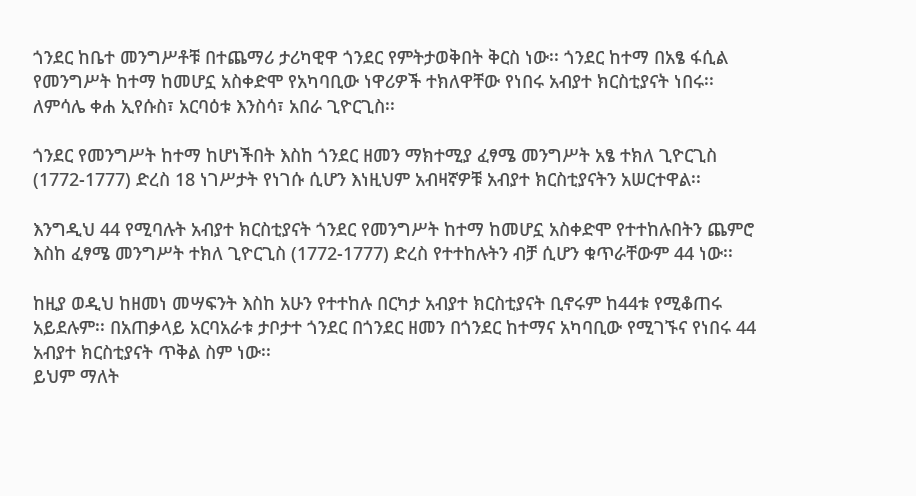ጎንደር ከቤተ መንግሥቶቹ በተጨማሪ ታሪካዊዋ ጎንደር የምትታወቅበት ቅርስ ነው፡፡ ጎንደር ከተማ በአፄ ፋሲል የመንግሥት ከተማ ከመሆኗ አስቀድሞ የአካባቢው ነዋሪዎች ተክለዋቸው የነበሩ አብያተ ክርስቲያናት ነበሩ፡፡ ለምሳሌ ቀሐ ኢየሱስ፣ አርባዕቱ እንስሳ፣ አበራ ጊዮርጊስ፡፡

ጎንደር የመንግሥት ከተማ ከሆነችበት እስከ ጎንደር ዘመን ማክተሚያ ፈፃሜ መንግሥት አፄ ተክለ ጊዮርጊስ (1772-1777) ድረስ 18 ነገሥታት የነገሱ ሲሆን እነዚህም አብዛኛዎቹ አብያተ ክርስቲያናትን አሠርተዋል፡፡

እንግዲህ 44 የሚባሉት አብያተ ክርስቲያናት ጎንደር የመንግሥት ከተማ ከመሆኗ አስቀድሞ የተተከሉበትን ጨምሮ እስከ ፈፃሜ መንግሥት ተክለ ጊዮርጊስ (1772-1777) ድረስ የተተከሉትን ብቻ ሲሆን ቁጥራቸውም 44 ነው፡፡

ከዚያ ወዲህ ከዘመነ መሣፍንት እስከ አሁን የተተከሉ በርካታ አብያተ ክርስቲያናት ቢኖሩም ከ44ቱ የሚቆጠሩ አይደሉም፡፡ በአጠቃላይ አርባአራቱ ታቦታተ ጎንደር በጎንደር ዘመን በጎንደር ከተማና አካባቢው የሚገኙና የነበሩ 44 አብያተ ክርስቲያናት ጥቅል ስም ነው፡፡
ይህም ማለት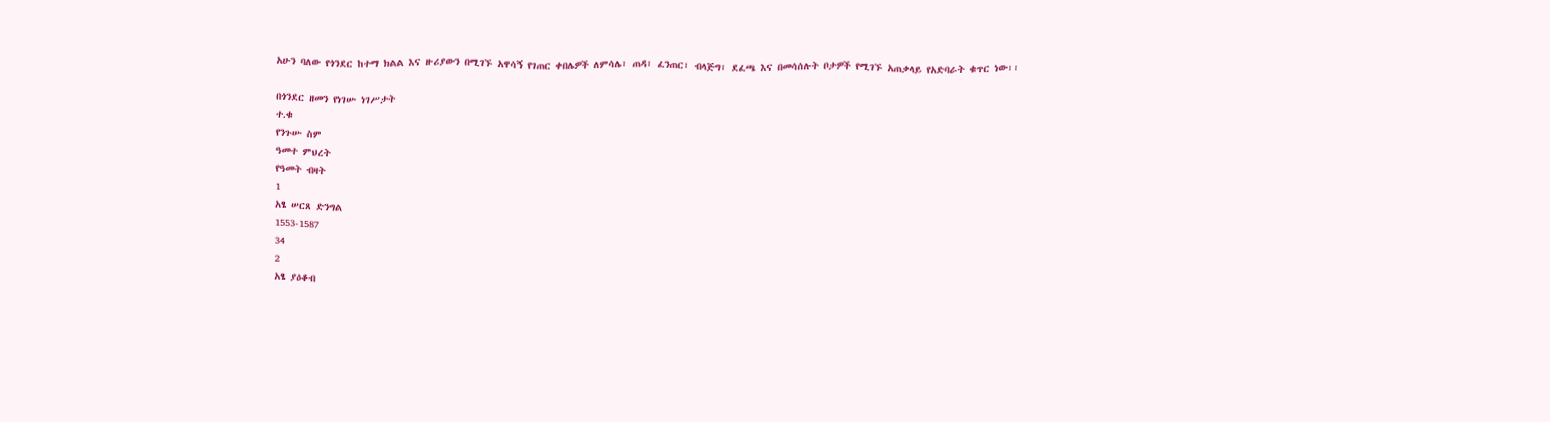አሁን ባለው የጎንደር ከተማ ክልል እና ዙሪያውን በሚገኙ አዋሳኝ የገጠር ቀበሌዎች ለምሳሌ፣ ጠዳ፣ ፈንጠር፣ ብላጅግ፣ ደፈጫ እና በመሳሰሉት ቦታዎች የሚገኙ አጠቃላይ የአድባራት ቁጥር ነው፡፡

በጎንደር ዘመን የነገሡ ነገሥታት
ተ.ቁ
የንጉሡ ስም
ዓመተ ምህረት
የዓመት ብዛት
1
አፄ ሠርጸ ድንግል
1553-1587
34
2
አፄ ያዕቆብ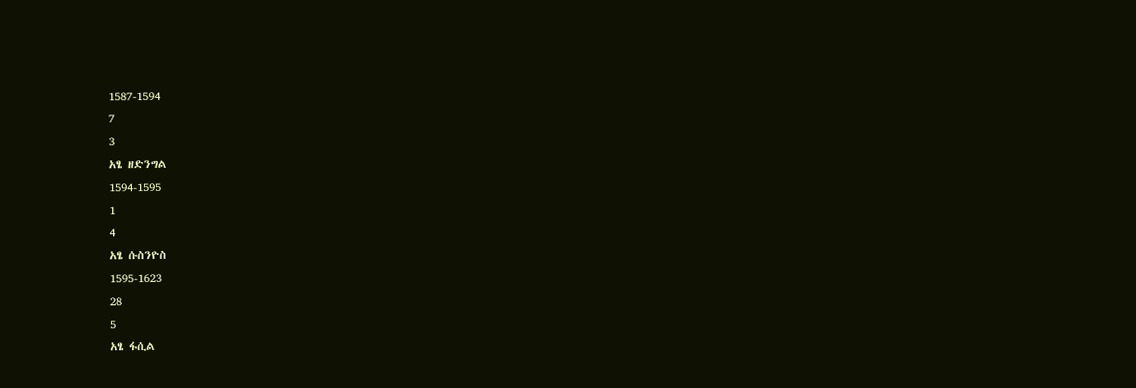1587-1594
7
3
አፄ ዘድንግል
1594-1595
1
4
አፄ ሱስንዮስ
1595-1623
28
5
አፄ ፋሲል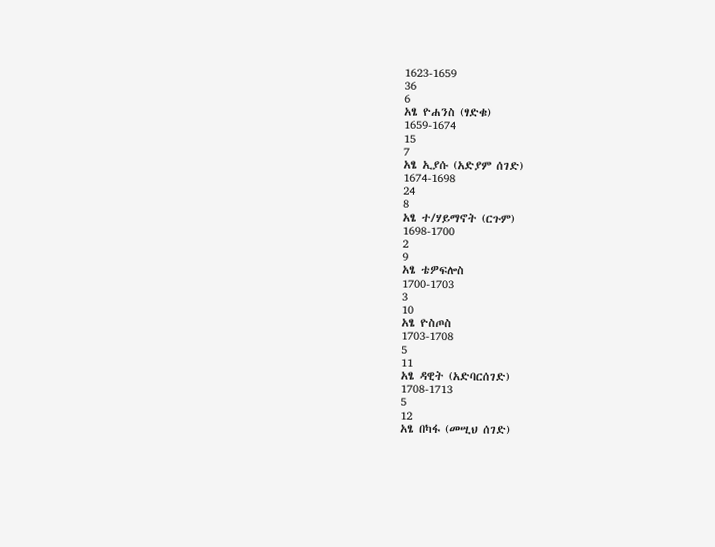1623-1659
36
6
አፄ ዮሐንስ (ፃድቁ)
1659-1674
15
7
አፄ ኢያሱ (አድያም ሰገድ)
1674-1698
24
8
አፄ ተ/ሃይማኖት (ርጉም)
1698-1700
2
9
አፄ ቴዎፍሎስ
1700-1703
3
10
አፄ ዮስጦስ
1703-1708
5
11
አፄ ዳዊት (አድባርሰገድ)
1708-1713
5
12
አፄ በካፋ (መሢህ ሰገድ)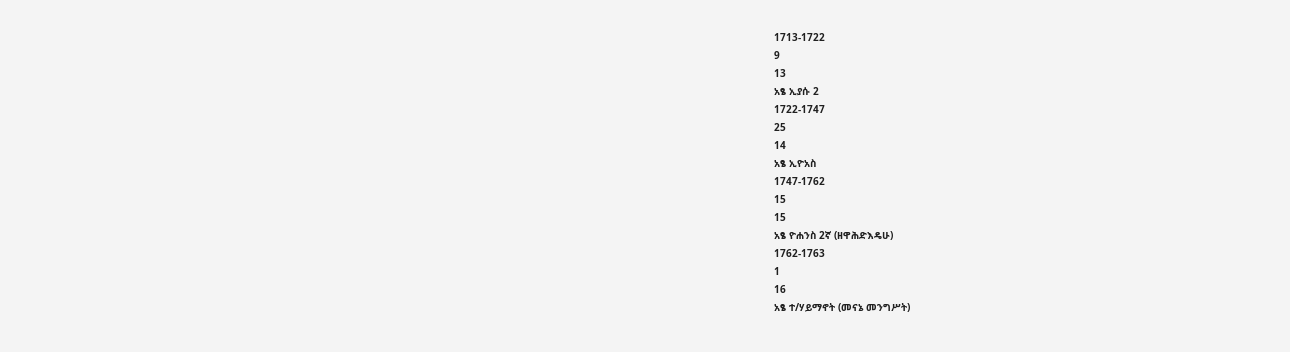1713-1722
9
13
አፄ ኢያሱ 2
1722-1747
25
14
አፄ ኢዮአስ
1747-1762
15
15
አፄ ዮሐንስ 2ኛ (ዘዋሕድእዴሁ)
1762-1763
1
16
አፄ ተ/ሃይማኖት (መናኔ መንግሥት)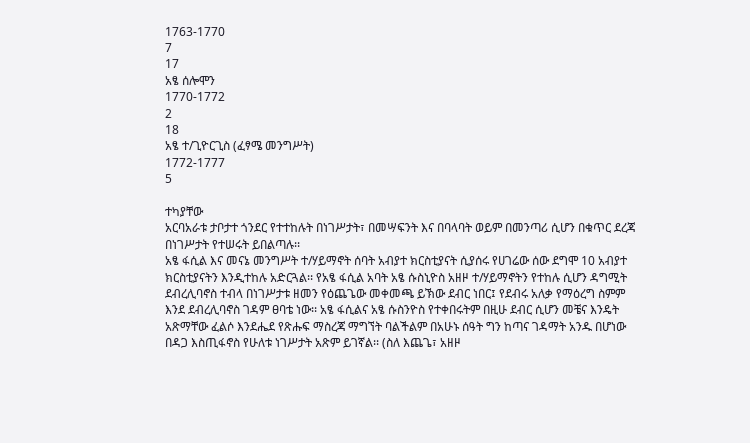1763-1770
7
17
አፄ ሰሎሞን
1770-1772
2
18
አፄ ተ/ጊዮርጊስ (ፈፃሜ መንግሥት)
1772-1777
5

ተካያቸው
አርባአራቱ ታቦታተ ጎንደር የተተከሉት በነገሥታት፣ በመሣፍንት እና በባላባት ወይም በመንጣሪ ሲሆን በቁጥር ደረጃ በነገሥታት የተሠሩት ይበልጣሉ፡፡
አፄ ፋሲል እና መናኔ መንግሥት ተ/ሃይማኖት ሰባት አብያተ ክርስቲያናት ሲያሰሩ የሀገሬው ሰው ደግሞ 10 አብያተ ክርስቲያናትን እንዲተከሉ አድርጓል፡፡ የአፄ ፋሲል አባት አፄ ሱስኒዮስ አዘዞ ተ/ሃይማኖትን የተከሉ ሲሆን ዳግሚት ደብረሊባኖስ ተብላ በነገሥታቱ ዘመን የዕጨጌው መቀመጫ ይኽው ደብር ነበር፤ የደብሩ አለቃ የማዕረግ ስምም እንደ ደብረሊባኖስ ገዳም ፀባቴ ነው፡፡ አፄ ፋሲልና አፄ ሱስንዮስ የተቀበሩትም በዚሁ ደብር ሲሆን መቼና እንዴት አጽማቸው ፈልሶ እንደሔደ የጽሑፍ ማስረጃ ማግኘት ባልችልም በአሁኑ ሰዓት ግን ከጣና ገዳማት አንዱ በሆነው በዳጋ እስጢፋኖስ የሁለቱ ነገሥታት አጽም ይገኛል፡፡ (ስለ እጨጌ፣ አዘዞ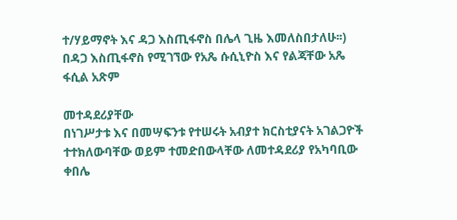ተ/ሃይማኖት እና ዳጋ እስጢፋኖስ በሌላ ጊዜ እመለስበታለሁ፡፡)
በዳጋ እስጢፋኖስ የሚገኘው የአጼ ሱሲኒዮስ እና የልጃቸው አጼ ፋሲል አጽም

መተዳደሪያቸው
በነገሥታቱ እና በመሣፍንቱ የተሠሩት አብያተ ክርስቲያናት አገልጋዮች ተተክለውባቸው ወይም ተመድበውላቸው ለመተዳደሪያ የአካባቢው ቀበሌ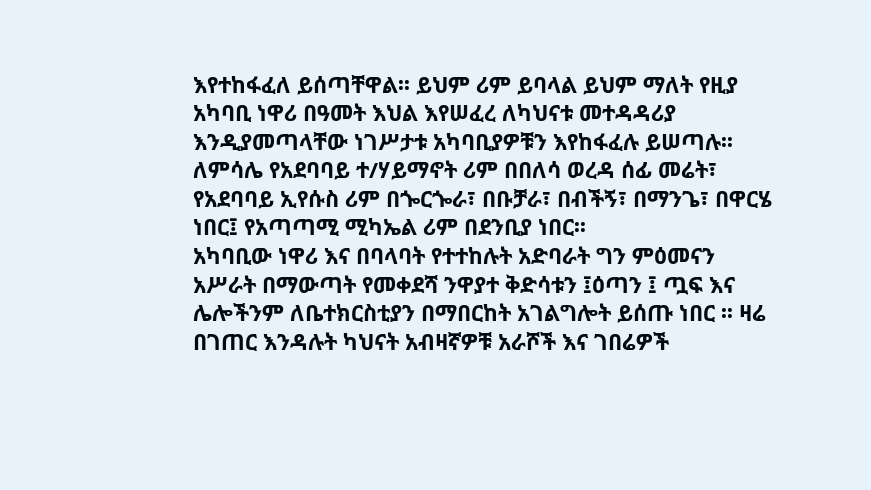እየተከፋፈለ ይሰጣቸዋል፡፡ ይህም ሪም ይባላል ይህም ማለት የዚያ አካባቢ ነዋሪ በዓመት እህል እየሠፈረ ለካህናቱ መተዳዳሪያ እንዲያመጣላቸው ነገሥታቱ አካባቢያዎቹን እየከፋፈሉ ይሠጣሉ፡፡ ለምሳሌ የአደባባይ ተ/ሃይማኖት ሪም በበለሳ ወረዳ ሰፊ መሬት፣ የአደባባይ ኢየሱስ ሪም በጐርጐራ፣ በቡቻራ፣ በብችኝ፣ በማንጌ፣ በዋርሄ ነበር፤ የአጣጣሚ ሚካኤል ሪም በደንቢያ ነበር፡፡
አካባቢው ነዋሪ እና በባላባት የተተከሉት አድባራት ግን ምዕመናን አሥራት በማውጣት የመቀደሻ ንዋያተ ቅድሳቱን ፤ዕጣን ፤ ጧፍ እና ሌሎችንም ለቤተክርስቲያን በማበርከት አገልግሎት ይሰጡ ነበር ፡፡ ዛሬ በገጠር እንዳሉት ካህናት አብዛኛዎቹ አራሾች እና ገበሬዎች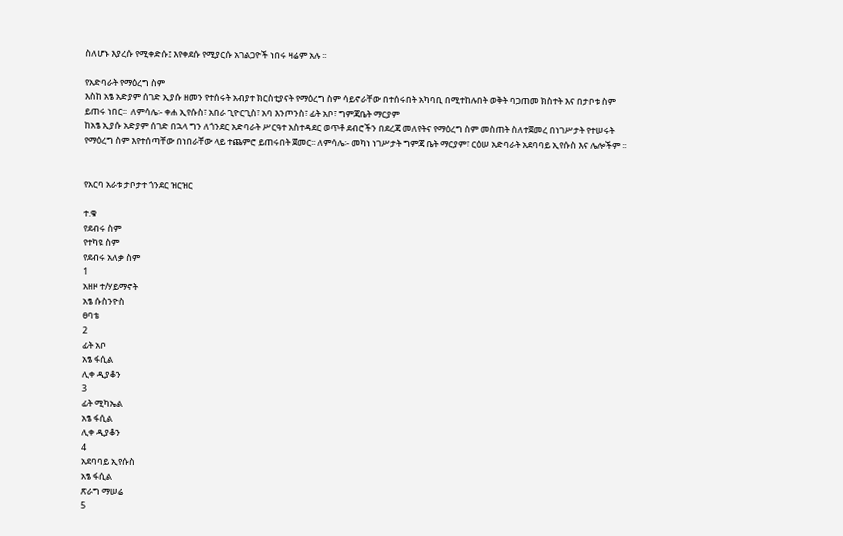ስለሆኑ እያረሱ የሚቀድሱ፤ እየቀደሱ የሚያርሱ አገልጋዮች ነበሩ ዛሬም አሉ ፡፡

የአድባራት የማዕረግ ስም
እስከ አፄ አድያም ሰገድ ኢያሱ ዘመን የተሰሩት አብያተ ክርስቲያናት የማዕረግ ስም ሳይኖራቸው በተሰሩበት አካባቢ በሚተከሉበት ወቅት ባጋጠመ ክስተት እና በታቦቱ ስም ይጠሩ ነበር፡፡  ለምሳሌ፡- ቀሐ ኢየሱስ፣ አበራ ጊዮርጊስ፣ አባ እንጦንስ፣ ፊት አቦ፣ ግምጃቤት ማርያም
ከአፄ ኢያሱ አድያም ሰገድ በኋላ ግን ለጎንደር አድባራት ሥርዓተ አስተዳደር ወጥቶ ደብሮችን በደረጃ መለየትና የማዕረግ ስም መስጠት ስለተጀመረ በነገሥታት የተሠሩት የማዕረግ ስም እየተሰጣቸው በነበራቸው ላይ ተጨምሮ ይጠሩበት ጀመር፡፡ ለምሳሌ፡- መካነ ነገሥታት ግምጃ ቤት ማርያም፣ ርዕሠ አድባራት አደባባይ ኢየሱስ እና ሌሎችም ፡፡


የአርባ አራቱ ታቦታተ ጎንደር ዝርዝር

ተ.ቁ
የደብሩ ስም
የተካዩ ስም
የደብሩ አለቃ ስም
1
አዘዞ ተ/ሃይማኖት
አፄ ሱስንዮስ
ፀባቴ
2
ፊት አቦ
አፄ ፋሲል
ሊቀ ዲያቆን
3
ፊት ሚካኤል
አፄ ፋሲል
ሊቀ ዲያቆን
4
አደባባይ ኢየሱስ
አፄ ፋሲል
ጽራግ ማሠሬ
5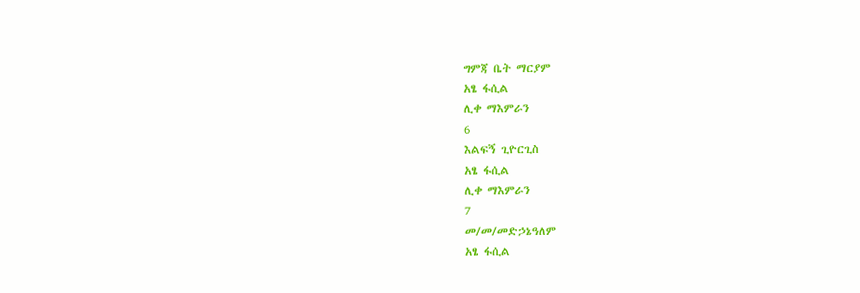ግምጃ ቤት ማርያም
አፄ ፋሲል
ሊቀ ማእምራን
6
እልፍኝ ጊዮርጊስ
አፄ ፋሲል
ሊቀ ማእምራን
7
መ/መ/መድኃኔዓለም
አፄ ፋሲል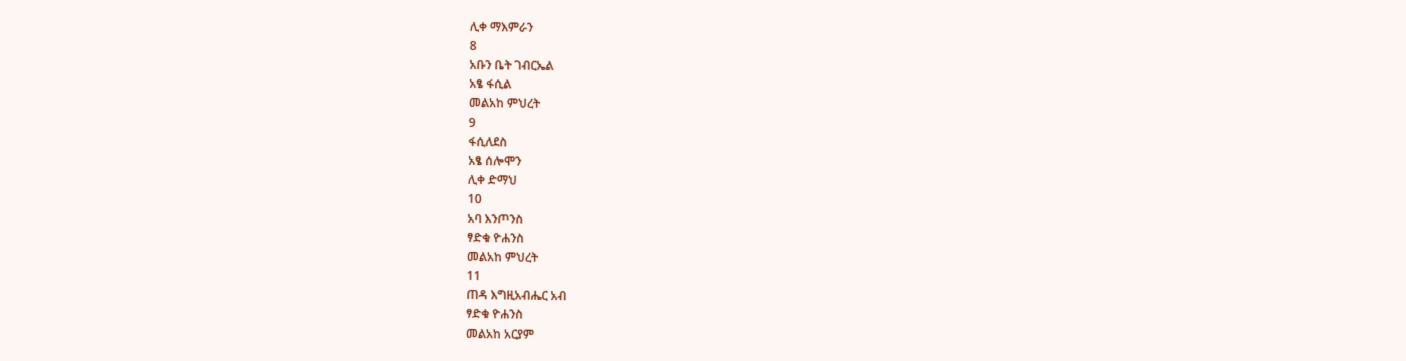ሊቀ ማእምራን
8
አቡን ቤት ገብርኤል
አፄ ፋሲል
መልአከ ምህረት
9
ፋሲለደስ
አፄ ሰሎሞን
ሊቀ ድማህ
10
አባ እንጦንስ
ፃድቁ ዮሐንስ
መልአከ ምህረት
11
ጠዳ እግዚአብሔር አብ
ፃድቁ ዮሐንስ
መልአከ አርያም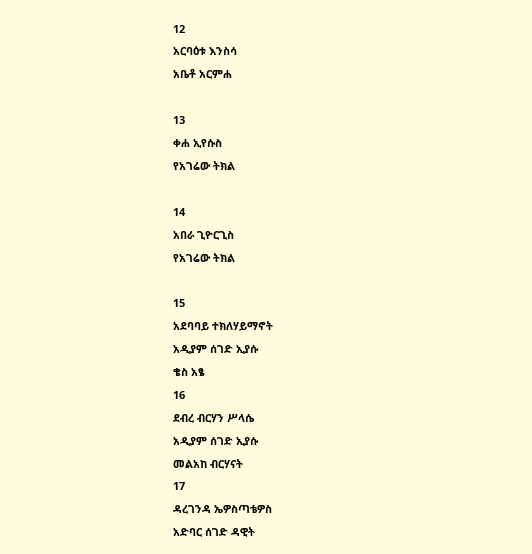12
አርባዕቱ እንስሳ
አቤቶ አርምሐ

13
ቀሐ ኢየሱስ
የአገሬው ትክል

14
አበራ ጊዮርጊስ
የአገሬው ትክል

15
አደባባይ ተክለሃይማኖት
አዲያም ሰገድ ኢያሱ
ቄስ አፄ
16
ደብረ ብርሃን ሥላሴ
አዲያም ሰገድ ኢያሱ
መልአከ ብርሃናት
17
ዳረገንዳ ኤዎስጣቴዎስ
አድባር ሰገድ ዳዊት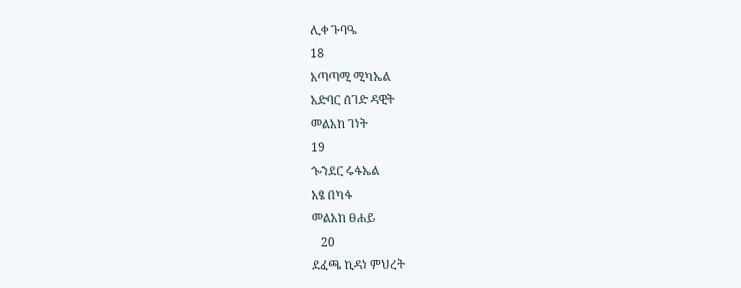ሊቀ ጉባዔ
18
አጣጣሚ ሚካኤል
አድባር ሰገድ ዳዊት
መልአከ ገነት
19
ጐንደር ሩፋኤል
አፄ በካፋ
መልአከ ፀሐይ
   20
ደፈጫ ኪዳነ ምህረት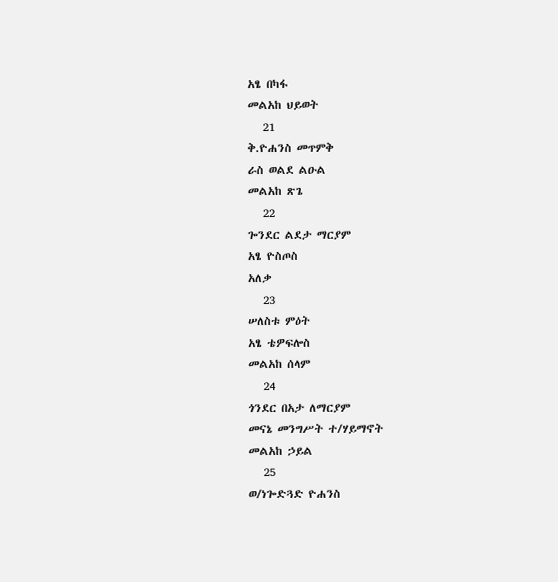አፄ በካፋ
መልአከ ህይወት
   21
ቅ.ዮሐንስ መጥምቅ
ራስ ወልደ ልዑል
መልአከ ጽጌ
   22
ጐንደር ልደታ ማርያም
አፄ ዮስጦስ
አለቃ
   23
ሠለስቱ ምዕት
አፄ ቴዎፍሎስ
መልአከ ሰላም
   24
ጎንደር በአታ ለማርያም
መናኔ መንግሥት ተ/ሃይማኖት
መልአከ ኃይል
   25
ወ/ነጐድጓድ ዮሐንስ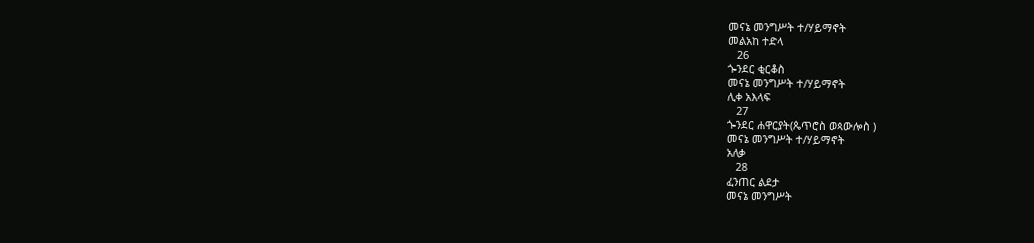መናኔ መንግሥት ተ/ሃይማኖት
መልአከ ተድላ
   26
ጐንደር ቂርቆስ
መናኔ መንግሥት ተ/ሃይማኖት
ሊቀ አእላፍ
   27
ጐንደር ሐዋርያት(ጴጥሮስ ወጳውሎስ )
መናኔ መንግሥት ተ/ሃይማኖት
አለቃ
   28
ፈንጠር ልደታ
መናኔ መንግሥት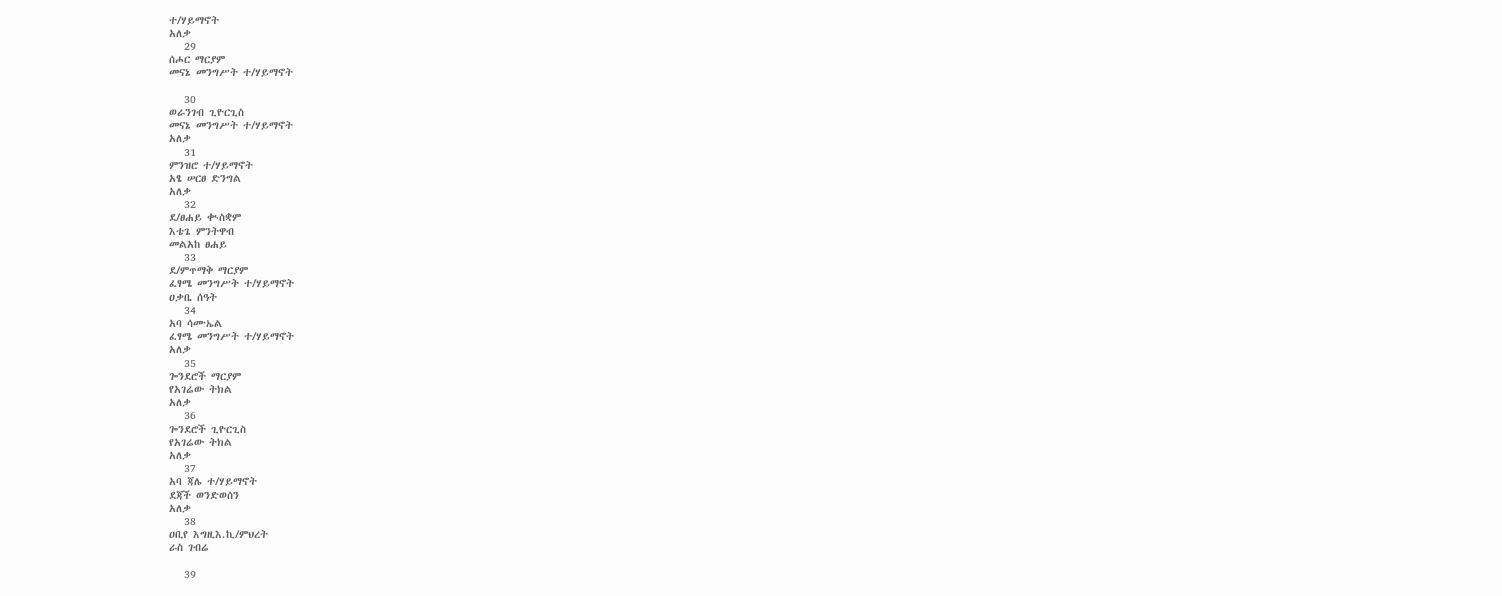ተ/ሃይማኖት
አለቃ
   29
ሰሖር ማርያም
መናኔ መንግሥት ተ/ሃይማኖት

   30
ወራንገብ ጊዮርጊስ
መናኔ መንግሥት ተ/ሃይማኖት
አለቃ
   31
ምንዝሮ ተ/ሃይማኖት
አፄ ሠርፀ ድንግል
አለቃ
   32
ደ/ፀሐይ ቊስቋም
እቴጌ ምንትዋብ
መልአከ ፀሐይ
   33
ደ/ምጥማቅ ማርያም
ፈፃሜ መንግሥት ተ/ሃይማኖት
ዐቃቤ ሰዓት
   34
አባ ሳሙኤል
ፈፃሜ መንግሥት ተ/ሃይማኖት
አለቃ
   35
ጐንደሮች ማርያም
የአገሬው ትክል
አለቃ
   36
ጐንደሮች ጊዮርጊስ
የአገሬው ትክል
አለቃ
   37
አባ ጃሌ ተ/ሃይማኖት
ደጃች ወንድወሰን
አለቃ
   38
ዐቢየ እግዚእ.ኪ/ምህረት
ራስ ገብሬ

   39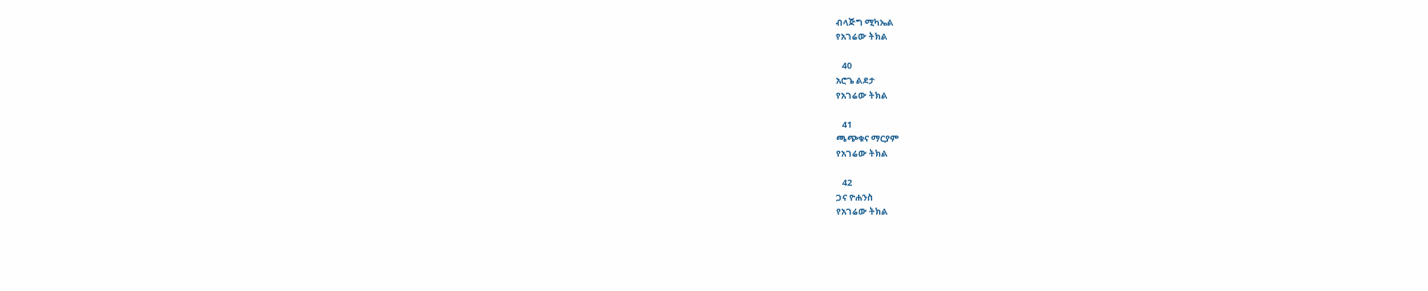ብላጅግ ሚካኤል
የአገሬው ትክል

   40
አሮጌ ልደታ
የአገሬው ትክል

   41
ጫጭቁና ማርያም
የአገሬው ትክል

   42
ጋና ዮሐንስ
የአገሬው ትክል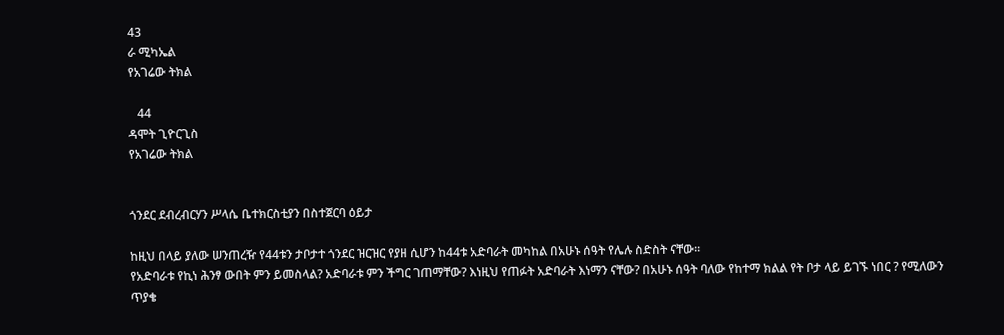43
ራ ሚካኤል
የአገሬው ትክል

   44
ዳሞት ጊዮርጊስ
የአገሬው ትክል


ጎንደር ደብረብርሃን ሥላሴ ቤተክርስቲያን በስተጀርባ ዕይታ

ከዚህ በላይ ያለው ሠንጠረዥ የ44ቱን ታቦታተ ጎንደር ዝርዝር የያዘ ሲሆን ከ44ቱ አድባራት መካከል በአሁኑ ሰዓት የሌሉ ስድስት ናቸው፡፡
የአድባራቱ የኪነ ሕንፃ ውበት ምን ይመስላል? አድባራቱ ምን ችግር ገጠማቸው? እነዚህ የጠፉት አድባራት እነማን ናቸው? በአሁኑ ሰዓት ባለው የከተማ ክልል የት ቦታ ላይ ይገኙ ነበር ? የሚለውን ጥያቄ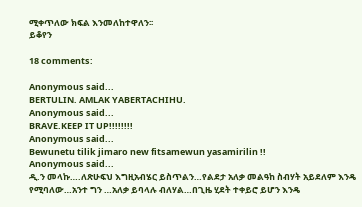ሚቀጥለው ክፍል እንመለከተዋለን፡፡
ይቆየን

18 comments:

Anonymous said...
BERTULIN. AMLAK YABERTACHIHU.
Anonymous said...
BRAVE.KEEP IT UP!!!!!!!!
Anonymous said...
Bewunetu tilik jimaro new fitsamewun yasamirilin !!
Anonymous said...
ዲ.ን መላኩ….ለጽሁፍህ እግዚአብሄር ይስጥልን…የልደታ አለቃ መልዓከ ስብሃት አይደለም እንዴ የሚባለው…አንተ ግን …አለቃ ይባላሉ ብለሃል…በጊዜ ሂደት ተቀይሮ ይሆን እንዴ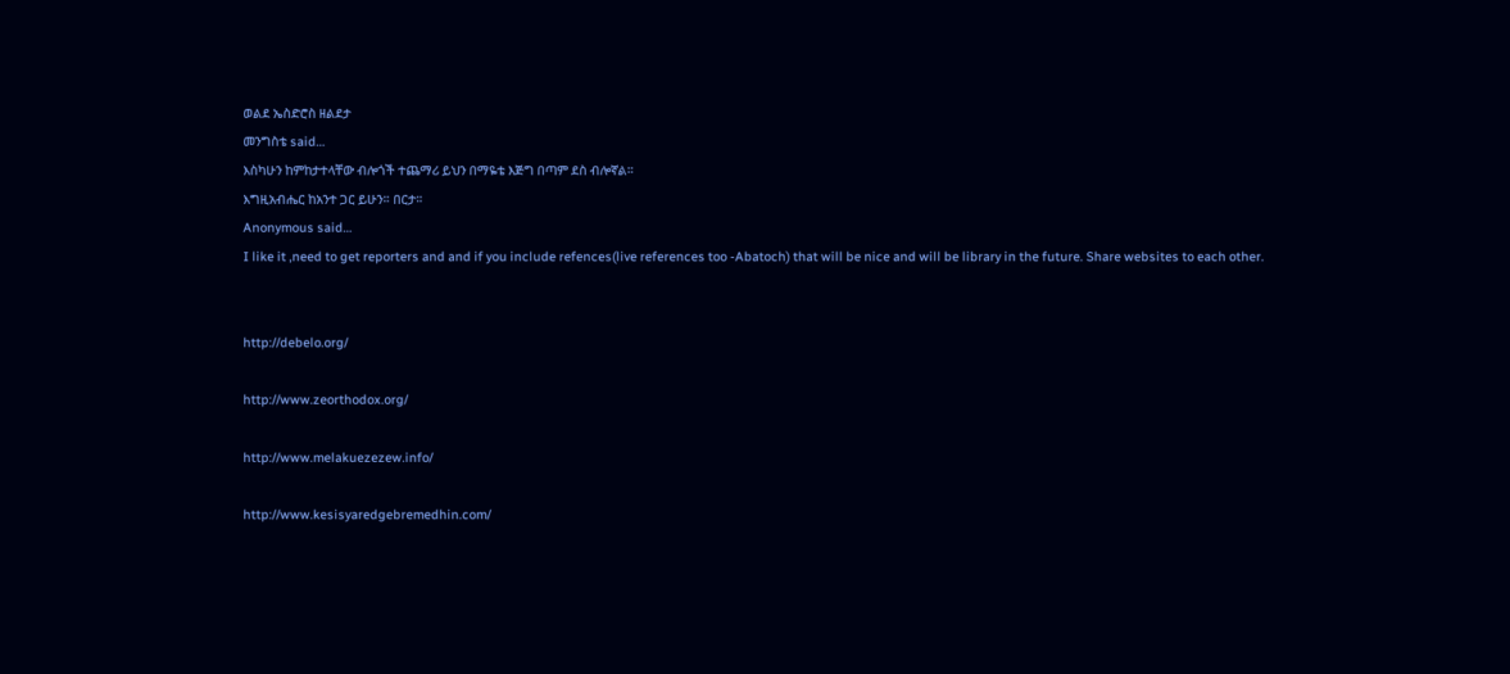ወልደ ኤስድሮስ ዘልደታ
መንግስቴ said...
እስካሁን ከምከታተላቸው ብሎጎች ተጨማሪ ይህን በማዬቴ እጅግ በጣም ደስ ብሎኛል።
እግዚአብሔር ከአንተ ጋር ይሁን። በርታ።
Anonymous said...
I like it ,need to get reporters and and if you include refences(live references too -Abatoch) that will be nice and will be library in the future. Share websites to each other.


http://debelo.org/

http://www.zeorthodox.org/

http://www.melakuezezew.info/

http://www.kesisyaredgebremedhin.com/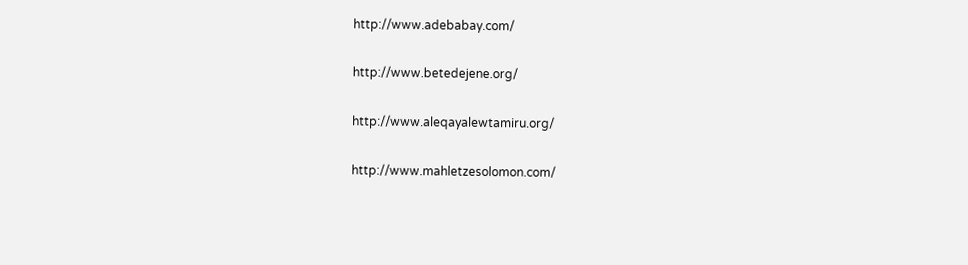http://www.adebabay.com/

http://www.betedejene.org/

http://www.aleqayalewtamiru.org/

http://www.mahletzesolomon.com/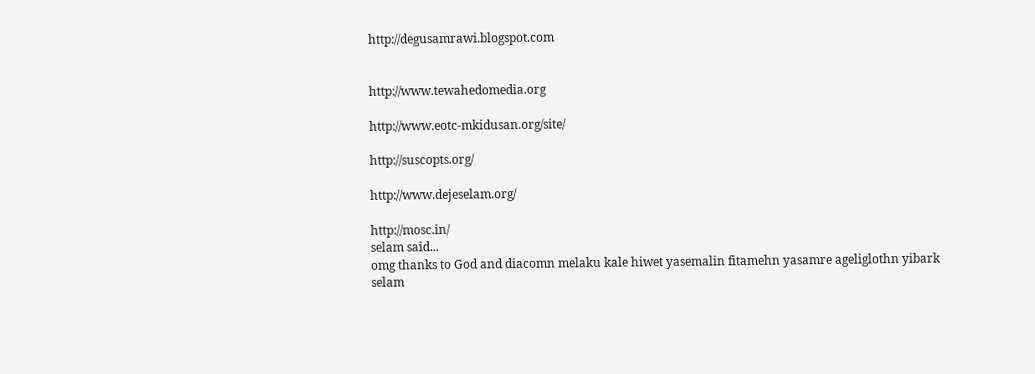http://degusamrawi.blogspot.com


http://www.tewahedomedia.org

http://www.eotc-mkidusan.org/site/

http://suscopts.org/

http://www.dejeselam.org/

http://mosc.in/
selam said...
omg thanks to God and diacomn melaku kale hiwet yasemalin fitamehn yasamre ageliglothn yibark
selam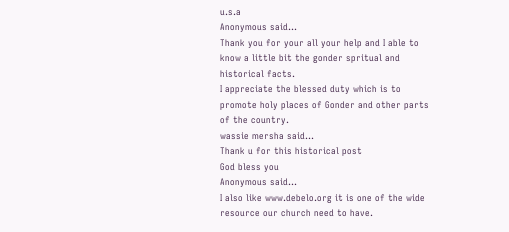u.s.a
Anonymous said...
Thank you for your all your help and I able to know a little bit the gonder spritual and historical facts.
I appreciate the blessed duty which is to promote holy places of Gonder and other parts of the country.
wassie mersha said...
Thank u for this historical post
God bless you
Anonymous said...
I also like www.debelo.org it is one of the wide resource our church need to have.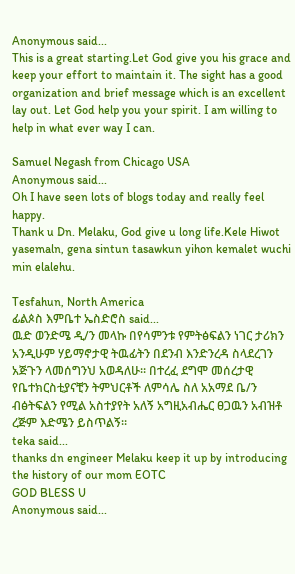Anonymous said...
This is a great starting.Let God give you his grace and keep your effort to maintain it. The sight has a good organization and brief message which is an excellent lay out. Let God help you your spirit. I am willing to help in what ever way I can.

Samuel Negash from Chicago USA
Anonymous said...
Oh I have seen lots of blogs today and really feel happy.
Thank u Dn. Melaku, God give u long life.Kele Hiwot yasemaln, gena sintun tasawkun yihon kemalet wuchi min elalehu.

Tesfahun, North America
ፊልጶስ እምቤተ ኤስድሮስ said...
ዉድ ወንድሜ ዲ/ን መላኩ በየሳምንቱ የምትፅፍልን ነገር ታሪክን አንዲሁም ሃይማኖታዊ ትዉፊትን በደንብ እንድንረዳ ስላደረገን አጅጉን ላመሰግንህ አወዳለሁ። በተረፈ ደግሞ መሰረታዊ የቤተክርስቲያናቺን ትምህርቶች ለምሳሌ ስለ አአማደ ቤ/ን ብፅትፍልን የሚል አስተያየት አለኝ አግዚአብሔር ፀጋዉን አብዝቶ ረጅም እድሜን ይስጥልኝ።
teka said...
thanks dn engineer Melaku keep it up by introducing the history of our mom EOTC
GOD BLESS U
Anonymous said...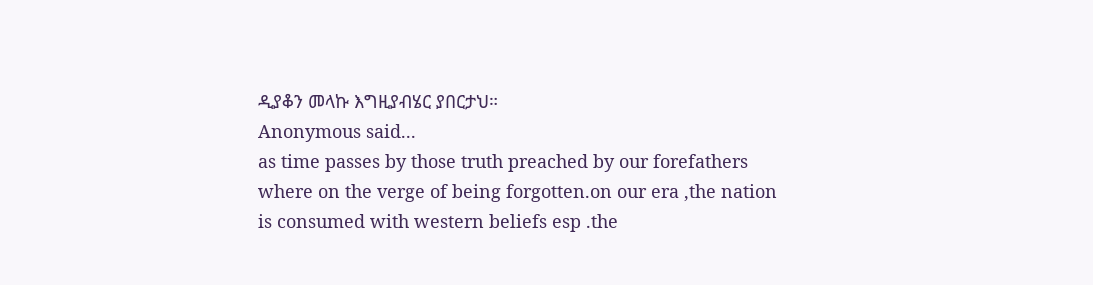ዲያቆን መላኩ እግዚያብሄር ያበርታህ።
Anonymous said...
as time passes by those truth preached by our forefathers where on the verge of being forgotten.on our era ,the nation is consumed with western beliefs esp .the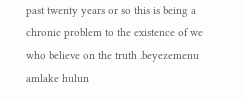past twenty years or so this is being a chronic problem to the existence of we who believe on the truth .beyezemenu amlake hulun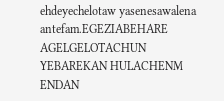ehdeyechelotaw yasenesawalena antefam.EGEZIABEHARE AGELGELOTACHUN YEBAREKAN HULACHENM ENDAN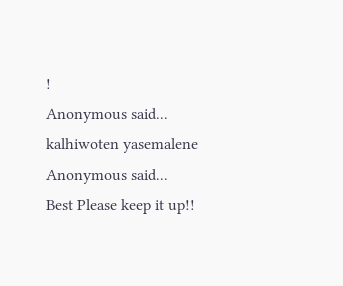!
Anonymous said...
kalhiwoten yasemalene
Anonymous said...
Best Please keep it up!!